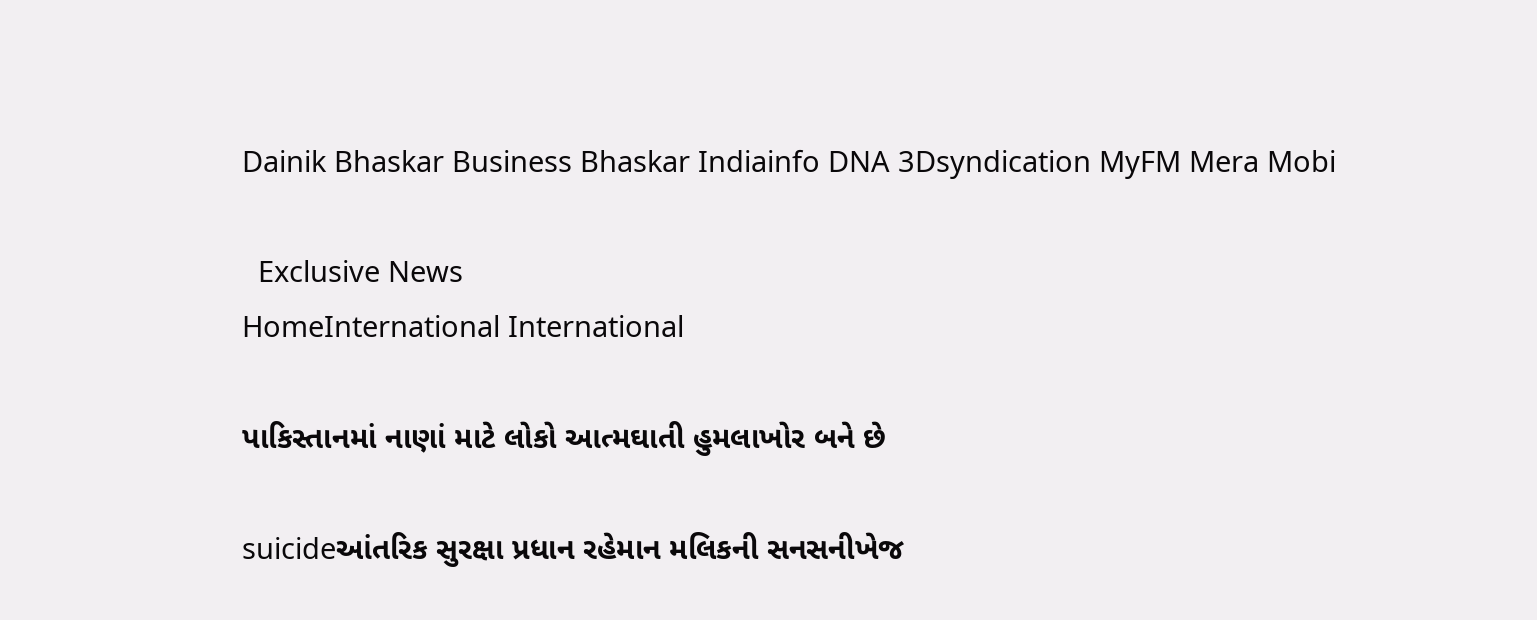Dainik Bhaskar Business Bhaskar Indiainfo DNA 3Dsyndication MyFM Mera Mobi

  Exclusive News
HomeInternational International

પાકિસ્તાનમાં નાણાં માટે લોકો આત્મઘાતી હુમલાખોર બને છે

suicideઆંતરિક સુરક્ષા પ્રધાન રહેમાન મલિકની સનસનીખેજ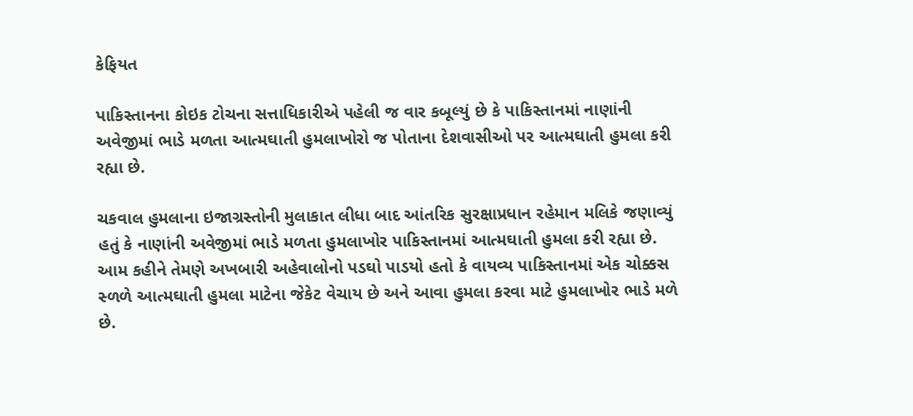કેફિયત

પાકિસ્તાનના કોઇક ટોચના સત્તાધિકારીએ પહેલી જ વાર કબૂલ્યું છે કે પાકિસ્તાનમાં નાણાંની અવેજીમાં ભાડે મળતા આત્મઘાતી હુમલાખોરો જ પોતાના દેશવાસીઓ પર આત્મઘાતી હુમલા કરી રહ્યા છે.

ચકવાલ હુમલાના ઇજાગ્રસ્તોની મુલાકાત લીધા બાદ આંતરિક સુરક્ષાપ્રધાન રહેમાન મલિકે જણાવ્યું હતું કે નાણાંની અવેજીમાં ભાડે મળતા હુમલાખોર પાકિસ્તાનમાં આત્મઘાતી હુમલા કરી રહ્યા છે. આમ કહીને તેમણે અખબારી અહેવાલોનો પડઘો પાડયો હતો કે વાયવ્ય પાકિસ્તાનમાં એક ચોક્કસ સ્ળળે આત્મઘાતી હુમલા માટેના જેકેટ વેચાય છે અને આવા હુમલા કરવા માટે હુમલાખોર ભાડે મળે છે.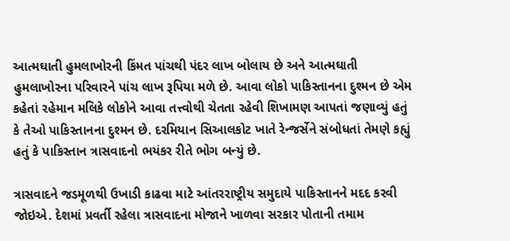આત્મઘાતી હુમલાખોરની કિંમત પાંચથી પંદર લાખ બોલાય છે અને આત્મઘાતી હુમલાખોરના પરિવારને પાંચ લાખ રૂપિયા મળે છે. આવા લોકો પાકિસ્તાનના દુશ્મન છે એમ કહેતાં રહેમાન મલિકે લોકોને આવા તત્ત્વોથી ચેતતા રહેવી શિખામણ આપતાં જણાવ્યું હતું કે તેઓ પાકિસ્તાનના દુશ્મન છે. દરમિયાન સિઆલકોટ ખાતે રેન્જર્સેને સંબોધતાં તેમણે કહ્યું હતું કે પાકિસ્તાન ત્રાસવાદનો ભયંકર રીતે ભોગ બન્યું છે.

ત્રાસવાદને જડમૂળથી ઉખાડી કાઢવા માટે આંતરરાષ્ટ્રીય સમુદાયે પાકિસ્તાનને મદદ કરવી જોઇએ. દેશમાં પ્રવર્તી રહેલા ત્રાસવાદના મોજાને ખાળવા સરકાર પોતાની તમામ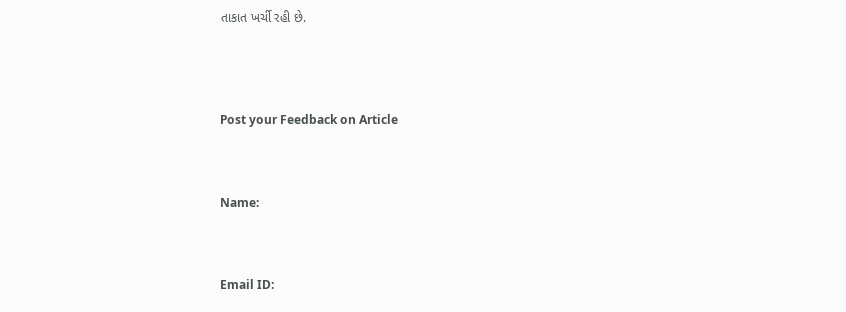તાકાત ખર્ચી રહી છે.




Post your Feedback on Article



Name:



Email ID: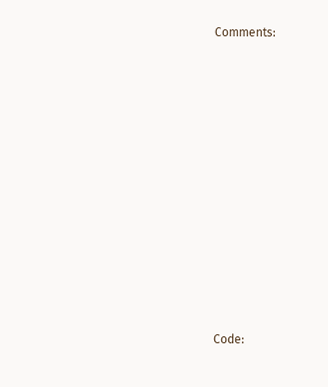Comments:















Code: